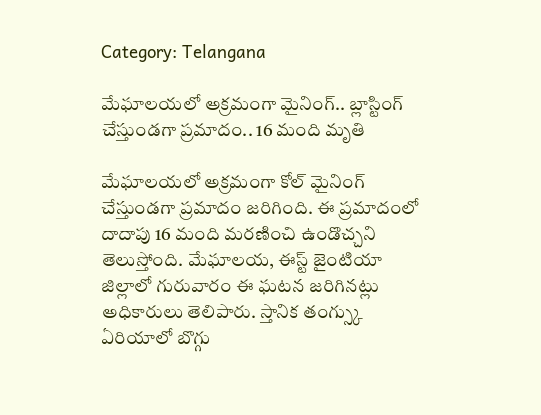Category: Telangana

మేఘాలయలో అక్రమంగా మైనింగ్.. బ్లాస్టింగ్ చేస్తుండగా ప్రమాదం.. 16 మంది మృతి

మేఘాలయలో అక్రమంగా కోల్ మైనింగ్ చేస్తుండగా ప్రమాదం జరిగింది. ఈ ప్రమాదంలో దాదాపు 16 మంది మరణించి ఉండొచ్చని తెలుస్తోంది. మేఘాలయ, ఈస్ట్ జైంటియా జిల్లాలో గురువారం ఈ ఘటన జరిగినట్లు అధికారులు తెలిపారు. స్తానిక తంగ్స్కు ఏరియాలో బొగ్గు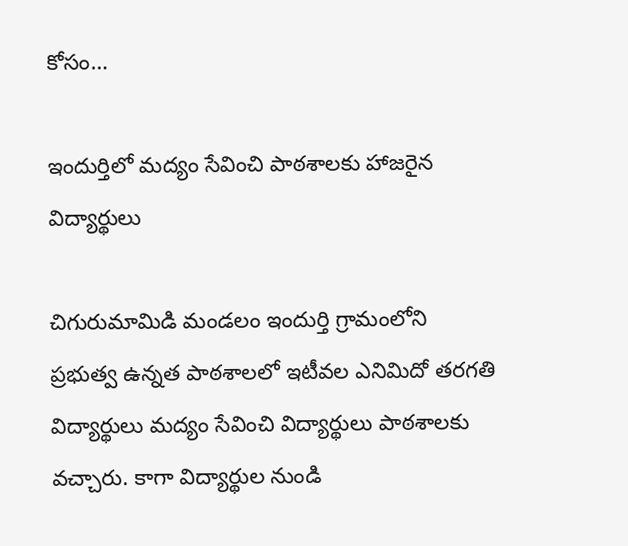కోసం…

ఇందుర్తిలో మద్యం సేవించి పాఠశాలకు హాజరైన విద్యార్థులు

చిగురుమామిడి మండలం ఇందుర్తి గ్రామంలోని ప్రభుత్వ ఉన్నత పాఠశాలలో ఇటీవల ఎనిమిదో తరగతి విద్యార్థులు మద్యం సేవించి విద్యార్థులు పాఠశాలకు వచ్చారు. కాగా విద్యార్థుల నుండి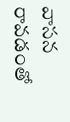వాసన రావడంతో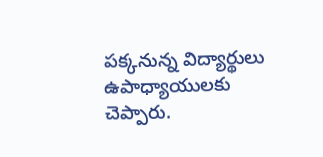పక్కనున్న విద్యార్థులు ఉపాధ్యాయులకు చెప్పారు.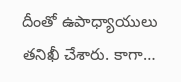దీంతో ఉపాధ్యాయులు తనిఖీ చేశారు. కాగా…